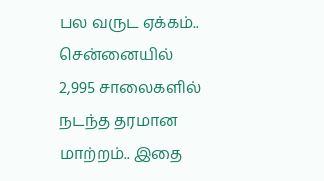பல வருட ஏக்கம்.. சென்னையில் 2,995 சாலைகளில் நடந்த தரமான மாற்றம்.. இதை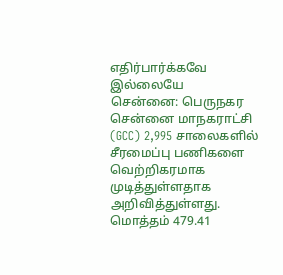எதிர்பார்க்கவே இல்லையே
சென்னை: பெருநகர சென்னை மாநகராட்சி (GCC) 2,995 சாலைகளில் சீரமைப்பு பணிகளை வெற்றிகரமாக முடித்துள்ளதாக அறிவித்துள்ளது. மொத்தம் 479.41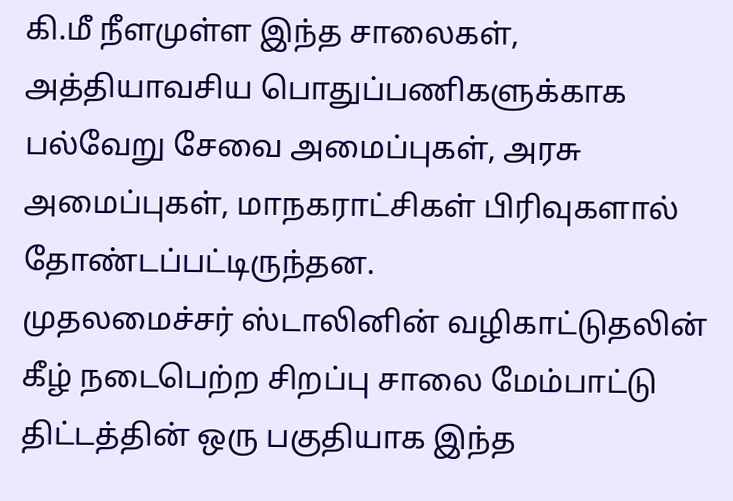கி.மீ நீளமுள்ள இந்த சாலைகள், அத்தியாவசிய பொதுப்பணிகளுக்காக பல்வேறு சேவை அமைப்புகள், அரசு அமைப்புகள், மாநகராட்சிகள் பிரிவுகளால் தோண்டப்பட்டிருந்தன.
முதலமைச்சர் ஸ்டாலினின் வழிகாட்டுதலின் கீழ் நடைபெற்ற சிறப்பு சாலை மேம்பாட்டு திட்டத்தின் ஒரு பகுதியாக இந்த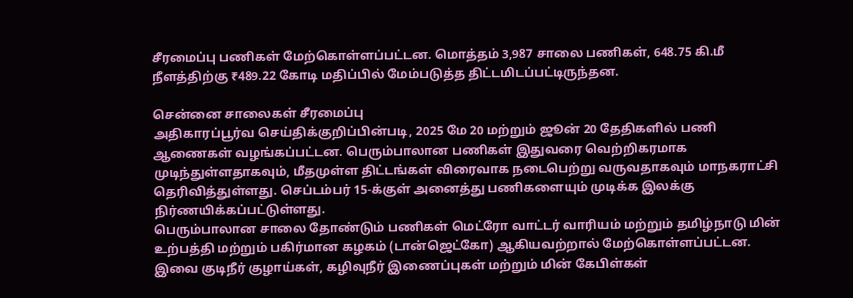சீரமைப்பு பணிகள் மேற்கொள்ளப்பட்டன. மொத்தம் 3,987 சாலை பணிகள், 648.75 கி.மீ நீளத்திற்கு ₹489.22 கோடி மதிப்பில் மேம்படுத்த திட்டமிடப்பட்டிருந்தன.

சென்னை சாலைகள் சீரமைப்பு
அதிகாரப்பூர்வ செய்திக்குறிப்பின்படி, 2025 மே 20 மற்றும் ஜூன் 20 தேதிகளில் பணி ஆணைகள் வழங்கப்பட்டன. பெரும்பாலான பணிகள் இதுவரை வெற்றிகரமாக முடிந்துள்ளதாகவும், மீதமுள்ள திட்டங்கள் விரைவாக நடைபெற்று வருவதாகவும் மாநகராட்சி தெரிவித்துள்ளது. செப்டம்பர் 15-க்குள் அனைத்து பணிகளையும் முடிக்க இலக்கு நிர்ணயிக்கப்பட்டுள்ளது.
பெரும்பாலான சாலை தோண்டும் பணிகள் மெட்ரோ வாட்டர் வாரியம் மற்றும் தமிழ்நாடு மின் உற்பத்தி மற்றும் பகிர்மான கழகம் (டான்ஜெட்கோ) ஆகியவற்றால் மேற்கொள்ளப்பட்டன. இவை குடிநீர் குழாய்கள், கழிவுநீர் இணைப்புகள் மற்றும் மின் கேபிள்கள்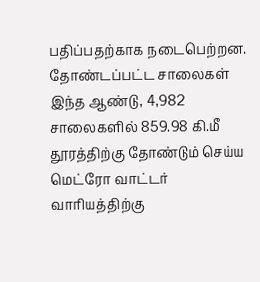பதிப்பதற்காக நடைபெற்றன.
தோண்டப்பட்ட சாலைகள்
இந்த ஆண்டு, 4,982 சாலைகளில் 859.98 கி.மீ தூரத்திற்கு தோண்டும் செய்ய மெட்ரோ வாட்டர் வாரியத்திற்கு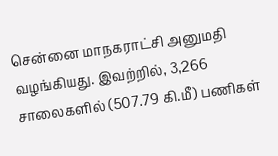சென்னை மாநகராட்சி அனுமதி வழங்கியது. இவற்றில், 3,266 சாலைகளில் (507.79 கி.மீ) பணிகள்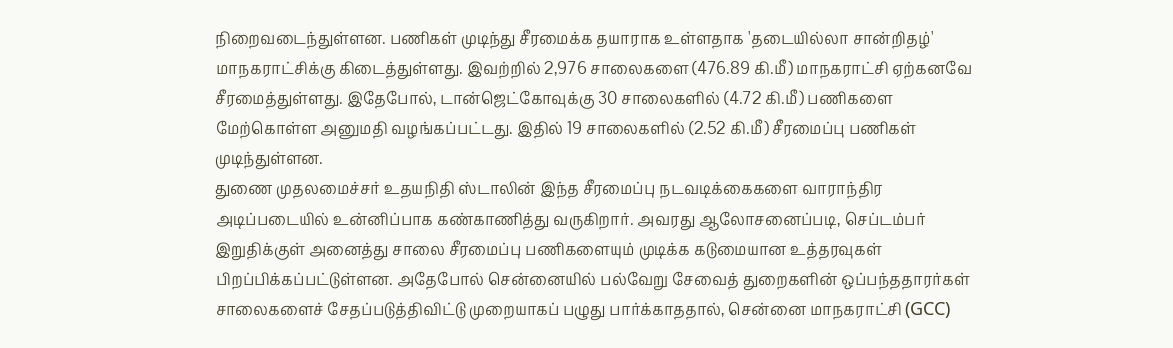நிறைவடைந்துள்ளன. பணிகள் முடிந்து சீரமைக்க தயாராக உள்ளதாக 'தடையில்லா சான்றிதழ்' மாநகராட்சிக்கு கிடைத்துள்ளது. இவற்றில் 2,976 சாலைகளை (476.89 கி.மீ) மாநகராட்சி ஏற்கனவே சீரமைத்துள்ளது. இதேபோல், டான்ஜெட்கோவுக்கு 30 சாலைகளில் (4.72 கி.மீ) பணிகளை மேற்கொள்ள அனுமதி வழங்கப்பட்டது. இதில் 19 சாலைகளில் (2.52 கி.மீ) சீரமைப்பு பணிகள் முடிந்துள்ளன.
துணை முதலமைச்சர் உதயநிதி ஸ்டாலின் இந்த சீரமைப்பு நடவடிக்கைகளை வாராந்திர அடிப்படையில் உன்னிப்பாக கண்காணித்து வருகிறார். அவரது ஆலோசனைப்படி, செப்டம்பர் இறுதிக்குள் அனைத்து சாலை சீரமைப்பு பணிகளையும் முடிக்க கடுமையான உத்தரவுகள் பிறப்பிக்கப்பட்டுள்ளன. அதேபோல் சென்னையில் பல்வேறு சேவைத் துறைகளின் ஒப்பந்ததாரர்கள் சாலைகளைச் சேதப்படுத்திவிட்டு முறையாகப் பழுது பார்க்காததால், சென்னை மாநகராட்சி (GCC)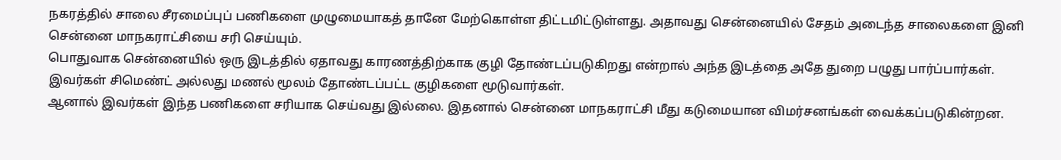நகரத்தில் சாலை சீரமைப்புப் பணிகளை முழுமையாகத் தானே மேற்கொள்ள திட்டமிட்டுள்ளது. அதாவது சென்னையில் சேதம் அடைந்த சாலைகளை இனி சென்னை மாநகராட்சியை சரி செய்யும்.
பொதுவாக சென்னையில் ஒரு இடத்தில் ஏதாவது காரணத்திற்காக குழி தோண்டப்படுகிறது என்றால் அந்த இடத்தை அதே துறை பழுது பார்ப்பார்கள். இவர்கள் சிமெண்ட் அல்லது மணல் மூலம் தோண்டப்பட்ட குழிகளை மூடுவார்கள்.
ஆனால் இவர்கள் இந்த பணிகளை சரியாக செய்வது இல்லை. இதனால் சென்னை மாநகராட்சி மீது கடுமையான விமர்சனங்கள் வைக்கப்படுகின்றன.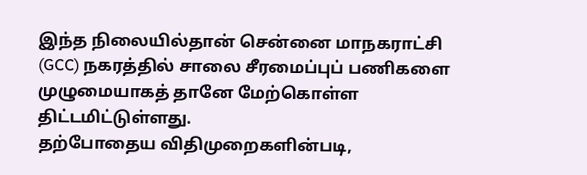இந்த நிலையில்தான் சென்னை மாநகராட்சி (GCC) நகரத்தில் சாலை சீரமைப்புப் பணிகளை முழுமையாகத் தானே மேற்கொள்ள திட்டமிட்டுள்ளது.
தற்போதைய விதிமுறைகளின்படி,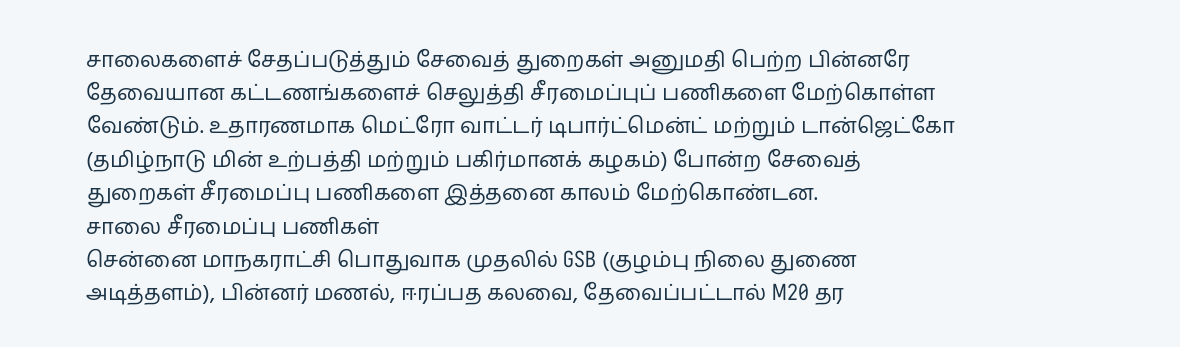சாலைகளைச் சேதப்படுத்தும் சேவைத் துறைகள் அனுமதி பெற்ற பின்னரே தேவையான கட்டணங்களைச் செலுத்தி சீரமைப்புப் பணிகளை மேற்கொள்ள வேண்டும். உதாரணமாக மெட்ரோ வாட்டர் டிபார்ட்மென்ட் மற்றும் டான்ஜெட்கோ (தமிழ்நாடு மின் உற்பத்தி மற்றும் பகிர்மானக் கழகம்) போன்ற சேவைத் துறைகள் சீரமைப்பு பணிகளை இத்தனை காலம் மேற்கொண்டன.
சாலை சீரமைப்பு பணிகள்
சென்னை மாநகராட்சி பொதுவாக முதலில் GSB (குழம்பு நிலை துணை அடித்தளம்), பின்னர் மணல், ஈரப்பத கலவை, தேவைப்பட்டால் M20 தர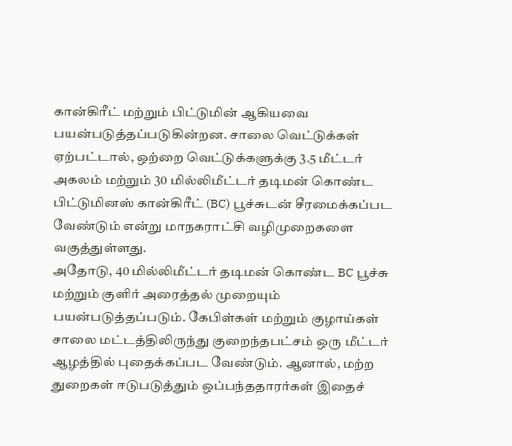கான்கிரீட் மற்றும் பிட்டுமின் ஆகியவை பயன்படுத்தப்படுகின்றன. சாலை வெட்டுக்கள் ஏற்பட்டால், ஒற்றை வெட்டுக்களுக்கு 3.5 மீட்டர் அகலம் மற்றும் 30 மில்லிமீட்டர் தடிமன் கொண்ட பிட்டுமினஸ் கான்கிரீட் (BC) பூச்சுடன் சீரமைக்கப்பட வேண்டும் என்று மாநகராட்சி வழிமுறைகளை வகுத்துள்ளது.
அதோடு, 40 மில்லிமீட்டர் தடிமன் கொண்ட BC பூச்சு மற்றும் குளிர் அரைத்தல் முறையும் பயன்படுத்தப்படும். கேபிள்கள் மற்றும் குழாய்கள் சாலை மட்டத்திலிருந்து குறைந்தபட்சம் ஒரு மீட்டர் ஆழத்தில் புதைக்கப்பட வேண்டும். ஆனால், மற்ற துறைகள் ஈடுபடுத்தும் ஒப்பந்ததாரர்கள் இதைச்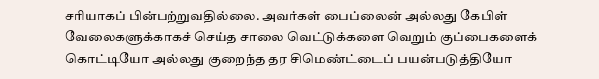சரியாகப் பின்பற்றுவதில்லை. அவர்கள் பைப்லைன் அல்லது கேபிள் வேலைகளுக்காகச் செய்த சாலை வெட்டுக்களை வெறும் குப்பைகளைக் கொட்டியோ அல்லது குறைந்த தர சிமெண்ட்டைப் பயன்படுத்தியோ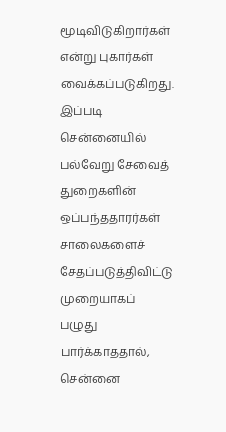மூடிவிடுகிறார்கள் என்று புகார்கள் வைக்கப்படுகிறது.
இப்படி சென்னையில் பல்வேறு சேவைத் துறைகளின் ஒப்பந்ததாரர்கள் சாலைகளைச் சேதப்படுத்திவிட்டு முறையாகப் பழுது பார்க்காததால், சென்னை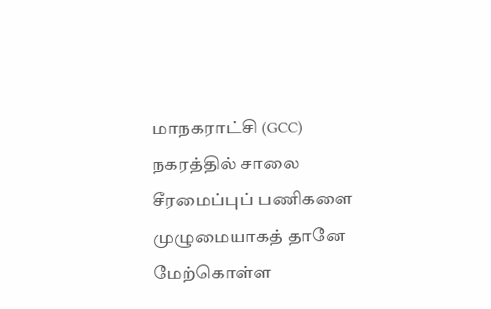மாநகராட்சி (GCC) நகரத்தில் சாலை சீரமைப்புப் பணிகளை முழுமையாகத் தானே மேற்கொள்ள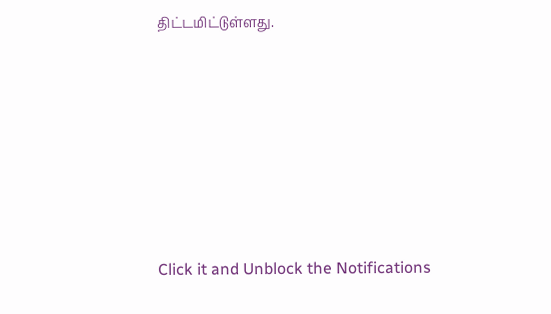திட்டமிட்டுள்ளது.












Click it and Unblock the Notifications